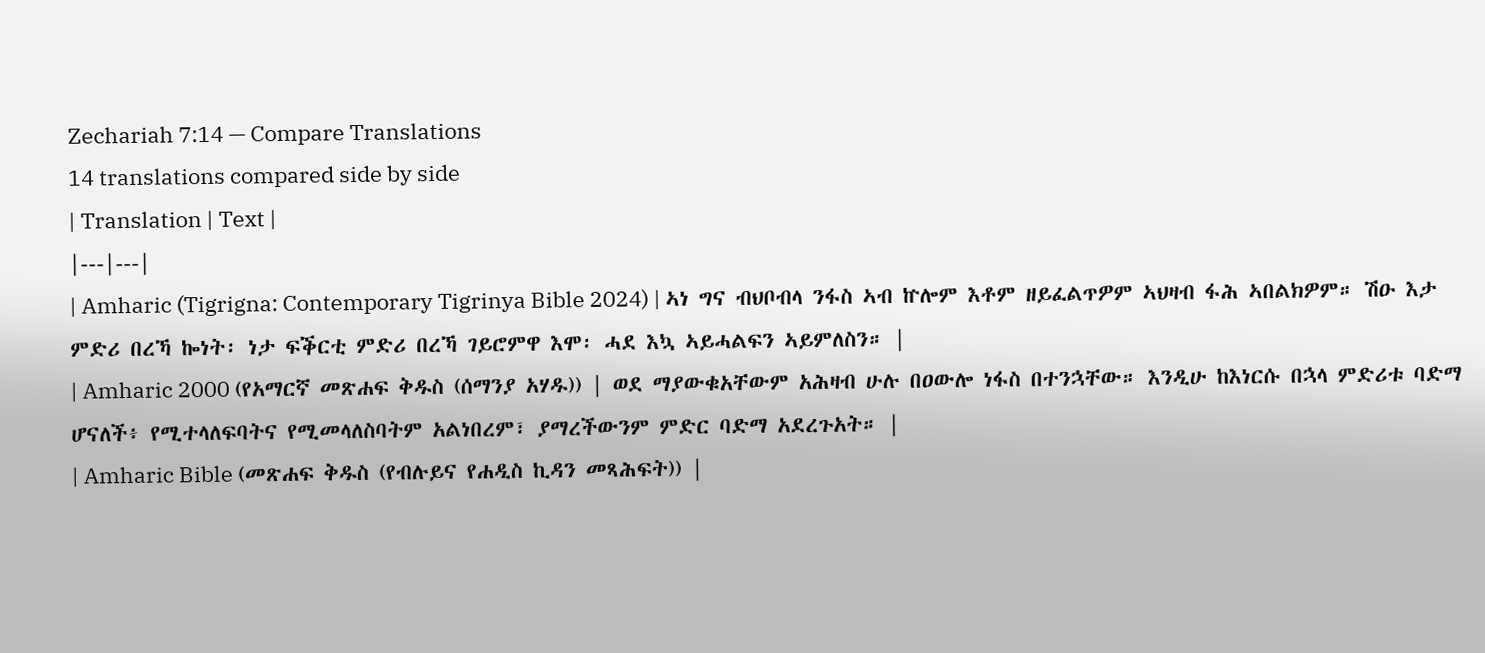Zechariah 7:14 — Compare Translations
14 translations compared side by side
| Translation | Text |
|---|---|
| Amharic (Tigrigna: Contemporary Tigrinya Bible 2024) | ኣነ ግና ብህቦብላ ንፋስ ኣብ ኵሎም እቶም ዘይፈልጥዎም ኣህዛብ ፋሕ ኣበልክዎም። ሽዑ እታ ምድሪ በረኻ ኰነት፡ ነታ ፍቕርቲ ምድሪ በረኻ ገይሮምዋ እሞ፡ ሓደ እኳ ኣይሓልፍን ኣይምለስን። |
| Amharic 2000 (የአማርኛ መጽሐፍ ቅዱስ (ሰማንያ አሃዱ)) | ወደ ማያውቁአቸውም አሕዛብ ሁሉ በዐውሎ ነፋስ በተንኋቸው። እንዲሁ ከእነርሱ በኋላ ምድሪቱ ባድማ ሆናለች፥ የሚተላለፍባትና የሚመላለስባትም አልነበረም፣ ያማረችውንም ምድር ባድማ አደረጉአት። |
| Amharic Bible (መጽሐፍ ቅዱስ (የብሉይና የሐዲስ ኪዳን መጻሕፍት)) |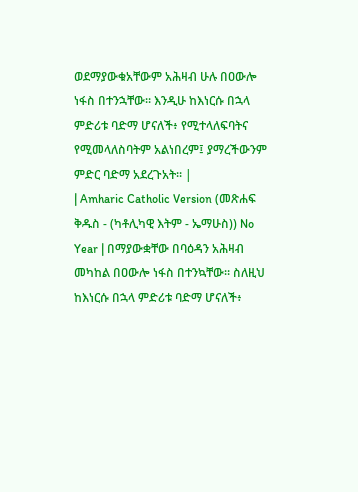ወደማያውቁአቸውም አሕዛብ ሁሉ በዐውሎ ነፋስ በተንኋቸው። እንዲሁ ከእነርሱ በኋላ ምድሪቱ ባድማ ሆናለች፥ የሚተላለፍባትና የሚመላለስባትም አልነበረም፤ ያማረችውንም ምድር ባድማ አደረጉአት። |
| Amharic Catholic Version (መጽሐፍ ቅዱስ - (ካቶሊካዊ እትም - ኤማሁስ)) No Year | በማያውቋቸው በባዕዳን አሕዛብ መካከል በዐውሎ ነፋስ በተንኳቸው። ስለዚህ ከእነርሱ በኋላ ምድሪቱ ባድማ ሆናለች፥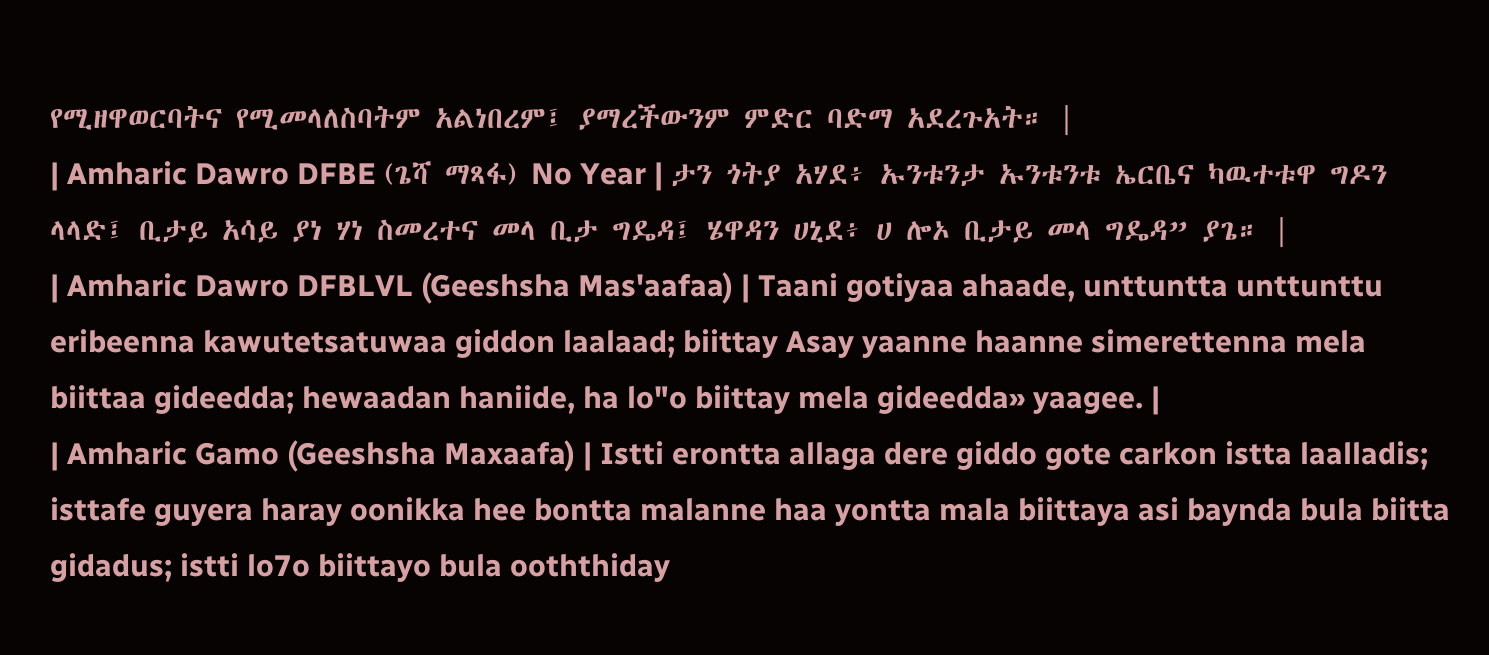የሚዘዋወርባትና የሚመላለስባትም አልነበረም፤ ያማረችውንም ምድር ባድማ አደረጉአት። |
| Amharic Dawro DFBE (ጌሻ ማጻፋ) No Year | ታን ጎትያ አሃደ፥ ኡንቱንታ ኡንቱንቱ ኤርቤና ካዉተቱዋ ግዶን ላላድ፤ ቢታይ አሳይ ያነ ሃነ ስመረተና መላ ቢታ ግዴዳ፤ ሄዋዳን ሀኒደ፥ ሀ ሎኦ ቢታይ መላ ግዴዳ” ያጌ። |
| Amharic Dawro DFBLVL (Geeshsha Mas'aafaa) | Taani gotiyaa ahaade, unttuntta unttunttu eribeenna kawutetsatuwaa giddon laalaad; biittay Asay yaanne haanne simerettenna mela biittaa gideedda; hewaadan haniide, ha lo"o biittay mela gideedda» yaagee. |
| Amharic Gamo (Geeshsha Maxaafa) | Istti erontta allaga dere giddo gote carkon istta laalladis; isttafe guyera haray oonikka hee bontta malanne haa yontta mala biittaya asi baynda bula biitta gidadus; istti lo7o biittayo bula ooththiday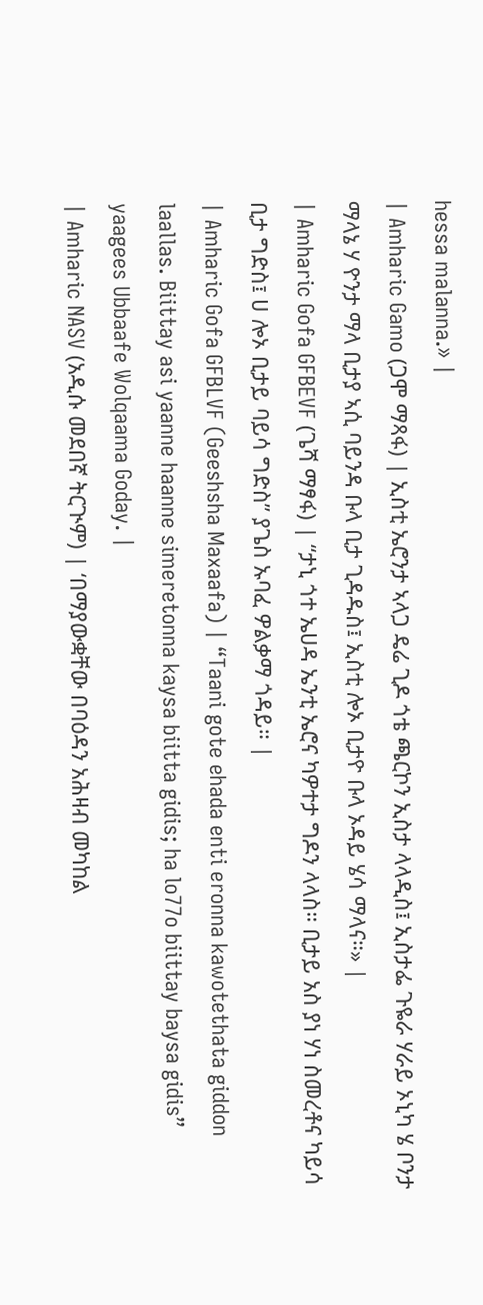hessa malanna.» |
| Amharic Gamo (ጋሞ ማጻፋ) | ኢስቲ ኤሮንታ ኣላጋ ዴሬ ጊዶ ጎቴ ጫርኮን ኢስታ ላላዲስ፤ ኢስታፌ ጉዬራ ሃራይ ኦኒካ ሄ ቦንታ ማላኔ ሃ ዮንታ ማላ ቢታያ ኣሲ ባይንዳ ቡላ ቢታ ጊዳዱስ፤ ኢስቲ ሎኦ ቢታዮ ቡላ ኦዳይ ሄሳ ማላና።» |
| Amharic Gofa GFBEVF (ጌሻ ማፃፋ) | “ታኒ ጎተ ኤሀዳ ኤንቲ ኤሮና ካዎተታ ግዶን ላላስ። ቢታይ አስ ያነ ሃነ ስመረቶና ካይሳ ቢታ ግድስ፤ ሀ ሎኦ ቢታይ ባይሳ ግድስ” ያጌስ ኡባፈ ዎልቃማ ጎዳይ። |
| Amharic Gofa GFBLVF (Geeshsha Maxaafa) | “Taani gote ehada enti eronna kawotethata giddon laallas. Biittay asi yaanne haanne simeretonna kaysa biitta gidis; ha lo77o biittay baysa gidis” yaagees Ubbaafe Wolqaama Goday. |
| Amharic NASV (አዲሱ መደበኛ ትርጒም) | ‘በማያውቋቸው በባዕዳን አሕዛብ መካከል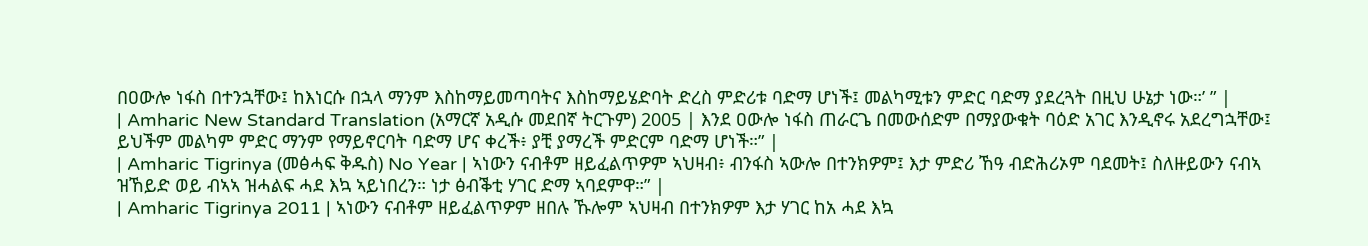በዐውሎ ነፋስ በተንኋቸው፤ ከእነርሱ በኋላ ማንም እስከማይመጣባትና እስከማይሄድባት ድረስ ምድሪቱ ባድማ ሆነች፤ መልካሚቱን ምድር ባድማ ያደረጓት በዚህ ሁኔታ ነው።’ ” |
| Amharic New Standard Translation (አማርኛ አዲሱ መደበኛ ትርጉም) 2005 | እንደ ዐውሎ ነፋስ ጠራርጌ በመውሰድም በማያውቁት ባዕድ አገር እንዲኖሩ አደረግኋቸው፤ ይህችም መልካም ምድር ማንም የማይኖርባት ባድማ ሆና ቀረች፥ ያቺ ያማረች ምድርም ባድማ ሆነች።” |
| Amharic Tigrinya (መፅሓፍ ቅዱስ) No Year | ኣነውን ናብቶም ዘይፈልጥዎም ኣህዛብ፥ ብንፋስ ኣውሎ በተንክዎም፤ እታ ምድሪ ኸዓ ብድሕሪኦም ባደመት፤ ስለዙይውን ናብኣ ዝኸይድ ወይ ብኣኣ ዝሓልፍ ሓደ እኳ ኣይነበረን። ነታ ፅብቕቲ ሃገር ድማ ኣባደምዋ።” |
| Amharic Tigrinya 2011 | ኣነውን ናብቶም ዘይፈልጥዎም ዘበሉ ኹሎም ኣህዛብ በተንክዎም እታ ሃገር ከአ ሓደ እኳ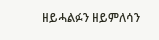ዘይሓልፉን ዘይምለሳን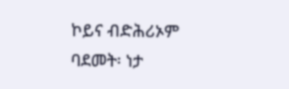ኮይና ብድሕሪኦም ባደመት፡ ነታ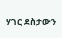ሃገር ደስታውን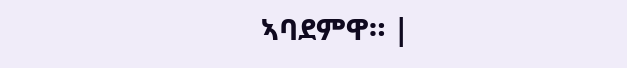ኣባደምዋ። |